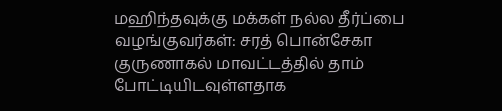மஹிந்தவுக்கு மக்கள் நல்ல தீர்ப்பை வழங்குவர்கள்: சரத் பொன்சேகா
குருணாகல் மாவட்டத்தில் தாம் போட்டியிடவுள்ளதாக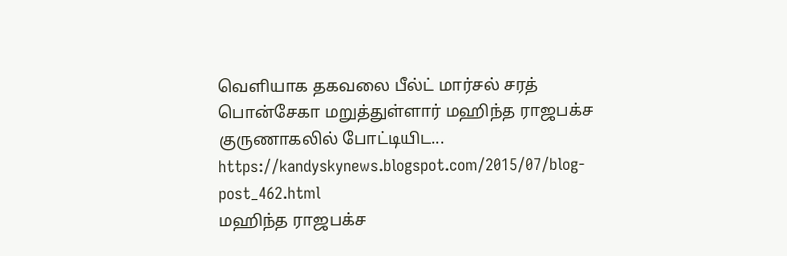வெளியாக தகவலை பீல்ட் மார்சல் சரத் பொன்சேகா மறுத்துள்ளார் மஹிந்த ராஜபக்ச குருணாகலில் போட்டியிட...
https://kandyskynews.blogspot.com/2015/07/blog-post_462.html
மஹிந்த ராஜபக்ச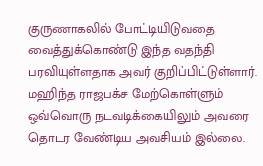குருணாகலில் போட்டியிடுவதை வைத்துக்கொண்டு இந்த வதந்தி பரவியுள்ளதாக அவர் குறிப்பிட்டுள்ளார்.
மஹிந்த ராஜபக்ச மேற்கொள்ளும் ஒவ்வொரு நடவடிக்கையிலும் அவரை தொடர வேண்டிய அவசியம் இல்லை.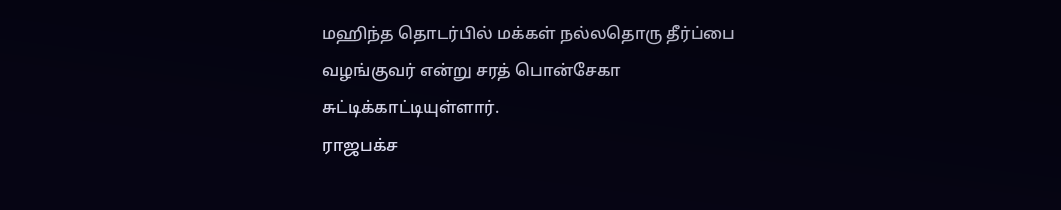மஹிந்த தொடர்பில் மக்கள் நல்லதொரு தீர்ப்பை வழங்குவர் என்று சரத் பொன்சேகா சுட்டிக்காட்டியுள்ளார்.
ராஜபக்ச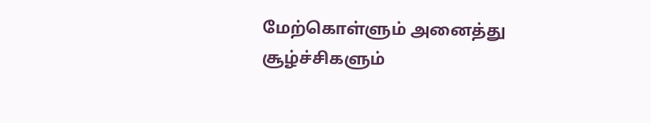மேற்கொள்ளும் அனைத்து சூழ்ச்சிகளும்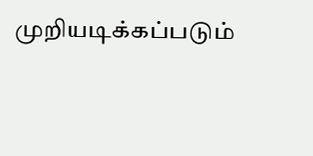முறியடிக்கப்படும்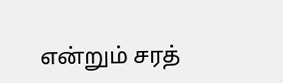என்றும் சரத்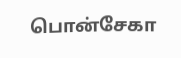பொன்சேகா